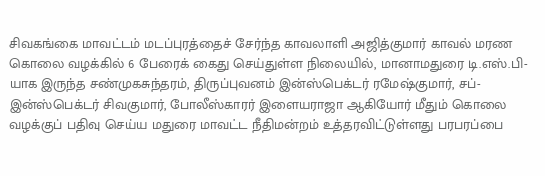சிவகங்கை மாவட்டம் மடப்புரத்தைச் சேர்ந்த காவலாளி அஜித்குமார் காவல் மரண கொலை வழக்கில் 6 பேரைக் கைது செய்துள்ள நிலையில், மானாமதுரை டி.எஸ்.பி-யாக இருந்த சண்முகசுந்தரம், திருப்புவனம் இன்ஸ்பெக்டர் ரமேஷ்குமார், சப்-இன்ஸ்பெக்டர் சிவகுமார், போலீஸ்காரர் இளையராஜா ஆகியோர் மீதும் கொலை வழக்குப் பதிவு செய்ய மதுரை மாவட்ட நீதிமன்றம் உத்தரவிட்டுள்ளது பரபரப்பை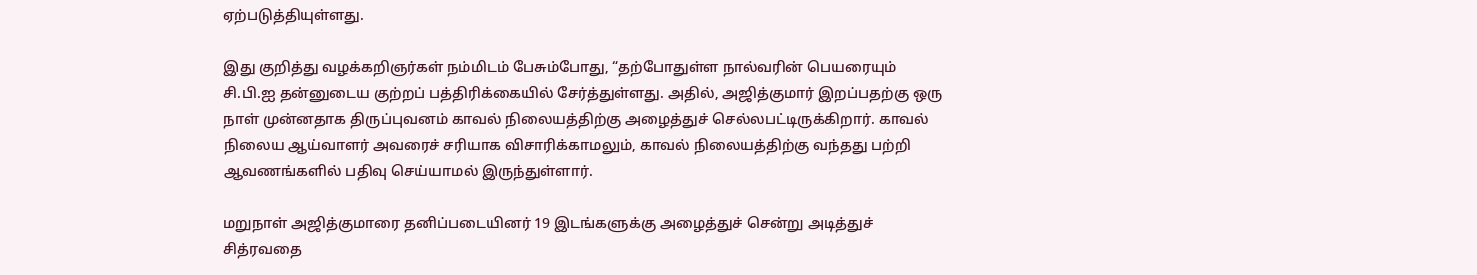ஏற்படுத்தியுள்ளது.

இது குறித்து வழக்கறிஞர்கள் நம்மிடம் பேசும்போது, “தற்போதுள்ள நால்வரின் பெயரையும் சி.பி.ஐ தன்னுடைய குற்றப் பத்திரிக்கையில் சேர்த்துள்ளது. அதில், அஜித்குமார் இறப்பதற்கு ஒரு நாள் முன்னதாக திருப்புவனம் காவல் நிலையத்திற்கு அழைத்துச் செல்லபட்டிருக்கிறார். காவல் நிலைய ஆய்வாளர் அவரைச் சரியாக விசாரிக்காமலும், காவல் நிலையத்திற்கு வந்தது பற்றி ஆவணங்களில் பதிவு செய்யாமல் இருந்துள்ளார்.

மறுநாள் அஜித்குமாரை தனிப்படையினர் 19 இடங்களுக்கு அழைத்துச் சென்று அடித்துச் சித்ரவதை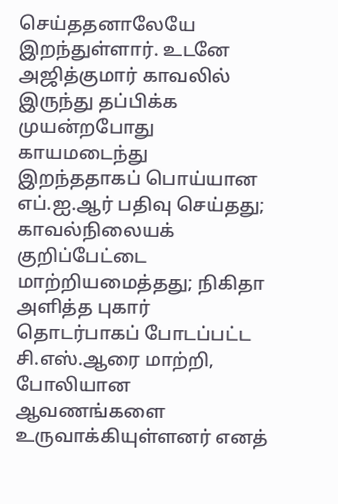செய்ததனாலேயே இறந்துள்ளார். உடனே அஜித்குமார் காவலில் இருந்து தப்பிக்க முயன்றபோது காயமடைந்து இறந்ததாகப் பொய்யான எப்.ஐ.ஆர் பதிவு செய்தது; காவல்நிலையக் குறிப்பேட்டை மாற்றியமைத்தது; நிகிதா அளித்த புகார் தொடர்பாகப் போடப்பட்ட சி.எஸ்.ஆரை மாற்றி, போலியான ஆவணங்களை உருவாக்கியுள்ளனர் எனத்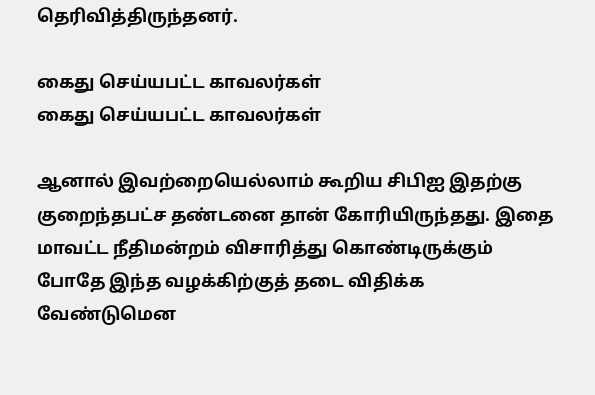தெரிவித்திருந்தனர்.

கைது செய்யபட்ட காவலர்கள்
கைது செய்யபட்ட காவலர்கள்

ஆனால் இவற்றையெல்லாம் கூறிய சிபிஐ இதற்கு குறைந்தபட்ச தண்டனை தான் கோரியிருந்தது. இதை மாவட்ட நீதிமன்றம் விசாரித்து கொண்டிருக்கும் போதே இந்த வழக்கிற்குத் தடை விதிக்க வேண்டுமென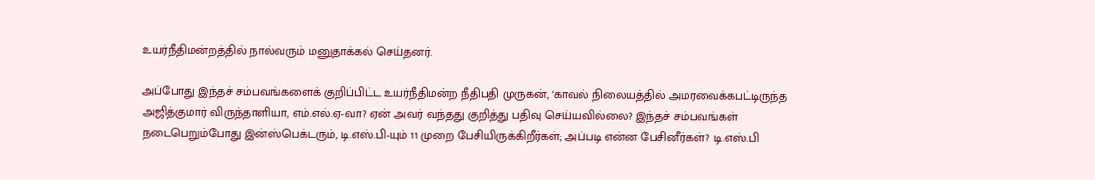உயர்நீதிமன்றத்தில் நால்வரும் மனுதாக்கல் செய்தனர்.

அப்போது இந்தச் சம்பவங்களைக் குறிப்பிட்ட உயர்நீதிமன்ற நீதிபதி முருகன், ‘காவல் நிலையத்தில் அமரவைக்கபட்டிருந்த அஜித்குமார் விருந்தாளியா, எம்.எல்.ஏ-வா? ஏன் அவர் வந்தது குறித்து பதிவு செய்யவில்லை? இந்தச் சம்பவங்கள் நடைபெறும்போது இன்ஸ்பெக்டரும், டி.எஸ்.பி-யும் 11 முறை பேசியிருக்கிறீர்கள்; அப்படி என்ன பேசினீர்கள்? டி.எஸ்.பி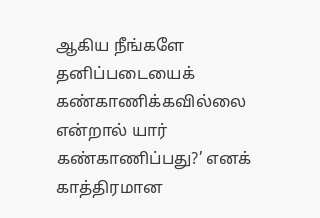ஆகிய நீங்களே தனிப்படையைக் கண்காணிக்கவில்லை என்றால் யார் கண்காணிப்பது?’ எனக் காத்திரமான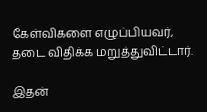கேள்விகளை எழுப்பியவர், தடை விதிக்க மறுத்துவிட்டார்.

இதன்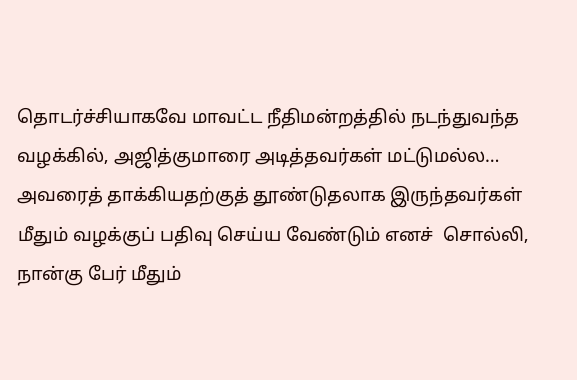தொடர்ச்சியாகவே மாவட்ட நீதிமன்றத்தில் நடந்துவந்த வழக்கில், அஜித்குமாரை அடித்தவர்கள் மட்டுமல்ல… அவரைத் தாக்கியதற்குத் தூண்டுதலாக இருந்தவர்கள் மீதும் வழக்குப் பதிவு செய்ய வேண்டும் எனச்  சொல்லி, நான்கு பேர் மீதும்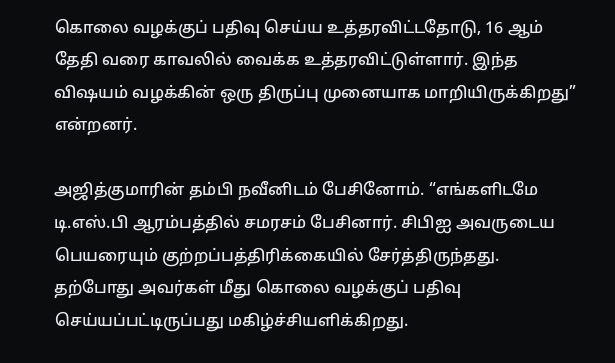கொலை வழக்குப் பதிவு செய்ய உத்தரவிட்டதோடு, 16 ஆம் தேதி வரை காவலில் வைக்க உத்தரவிட்டுள்ளார். இந்த விஷயம் வழக்கின் ஒரு திருப்பு முனையாக மாறியிருக்கிறது” என்றனர்.

அஜித்குமாரின் தம்பி நவீனிடம் பேசினோம். “எங்களிடமே டி.எஸ்.பி ஆரம்பத்தில் சமரசம் பேசினார். சிபிஐ அவருடைய பெயரையும் குற்றப்பத்திரிக்கையில் சேர்த்திருந்தது. தற்போது அவர்கள் மீது கொலை வழக்குப் பதிவு செய்யப்பட்டிருப்பது மகிழ்ச்சியளிக்கிறது.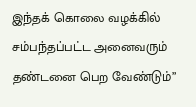இந்தக் கொலை வழக்கில் சம்பந்தப்பட்ட அனைவரும் தண்டனை பெற வேண்டும்”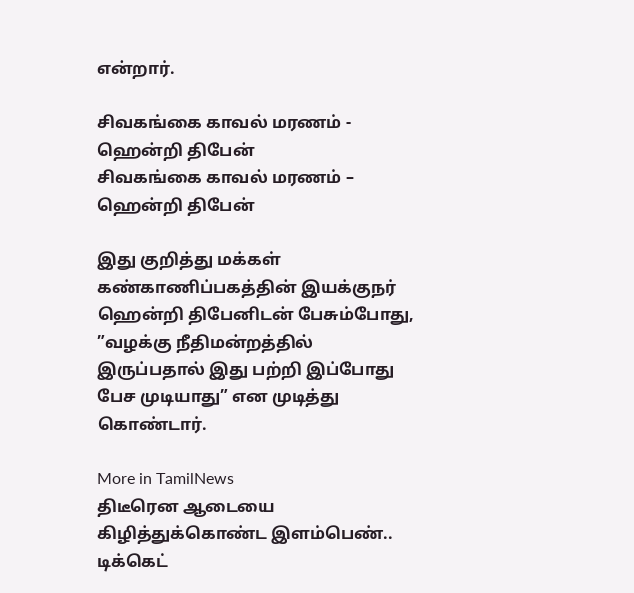என்றார்.

சிவகங்கை காவல் மரணம் - ஹென்றி திபேன்
சிவகங்கை காவல் மரணம் – ஹென்றி திபேன்

இது குறித்து மக்கள் கண்காணிப்பகத்தின் இயக்குநர் ஹென்றி திபேனிடன் பேசும்போது, ”வழக்கு நீதிமன்றத்தில் இருப்பதால் இது பற்றி இப்போது பேச முடியாது” என முடித்து கொண்டார்.

More in TamilNews
திடீரென ஆடையை கிழித்துக்கொண்ட இளம்பெண்.. டிக்கெட்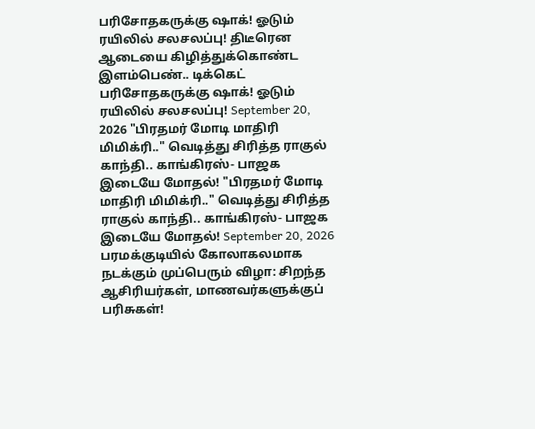பரிசோதகருக்கு ஷாக்! ஓடும் ரயிலில் சலசலப்பு! திடீரென ஆடையை கிழித்துக்கொண்ட இளம்பெண்.. டிக்கெட் பரிசோதகருக்கு ஷாக்! ஓடும் ரயிலில் சலசலப்பு! September 20, 2026 "பிரதமர் மோடி மாதிரி மிமிக்ரி.." வெடித்து சிரித்த ராகுல் காந்தி.. காங்கிரஸ்- பாஜக இடையே மோதல்! "பிரதமர் மோடி மாதிரி மிமிக்ரி.." வெடித்து சிரித்த ராகுல் காந்தி.. காங்கிரஸ்- பாஜக இடையே மோதல்! September 20, 2026 பரமக்குடியில் கோலாகலமாக நடக்கும் முப்பெரும் விழா: சிறந்த ஆசிரியர்கள், மாணவர்களுக்குப் பரிசுகள்!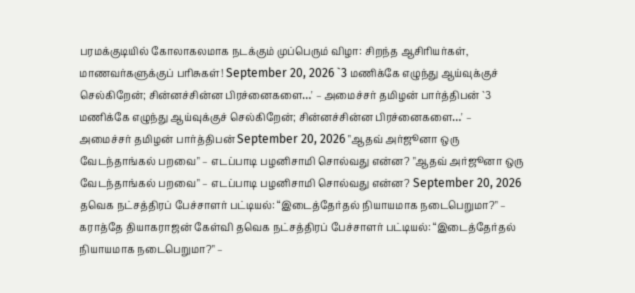பரமக்குடியில் கோலாகலமாக நடக்கும் முப்பெரும் விழா: சிறந்த ஆசிரியர்கள், மாணவர்களுக்குப் பரிசுகள்! September 20, 2026 `3 மணிக்கே எழுந்து ஆய்வுக்குச் செல்கிறேன்; சின்னச்சின்ன பிரச்னைகளை…' – அமைச்சர் தமிழன் பார்த்திபன் `3 மணிக்கே எழுந்து ஆய்வுக்குச் செல்கிறேன்; சின்னச்சின்ன பிரச்னைகளை…' – அமைச்சர் தமிழன் பார்த்திபன் September 20, 2026 "ஆதவ் அர்ஜூனா ஒரு வேடந்தாங்கல் பறவை" – எடப்பாடி பழனிசாமி சொல்வது என்ன? "ஆதவ் அர்ஜூனா ஒரு வேடந்தாங்கல் பறவை" – எடப்பாடி பழனிசாமி சொல்வது என்ன? September 20, 2026 தவெக நட்சத்திரப் பேச்சாளர் பட்டியல்: “இடைத்தேர்தல் நியாயமாக நடைபெறுமா?" – கராத்தே தியாகராஜன் கேள்வி தவெக நட்சத்திரப் பேச்சாளர் பட்டியல்: “இடைத்தேர்தல் நியாயமாக நடைபெறுமா?" –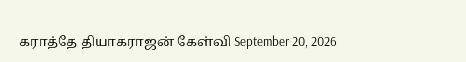கராத்தே தியாகராஜன் கேள்வி September 20, 2026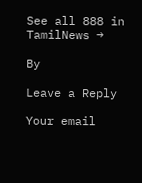See all 888 in TamilNews →

By

Leave a Reply

Your email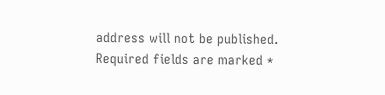address will not be published. Required fields are marked *